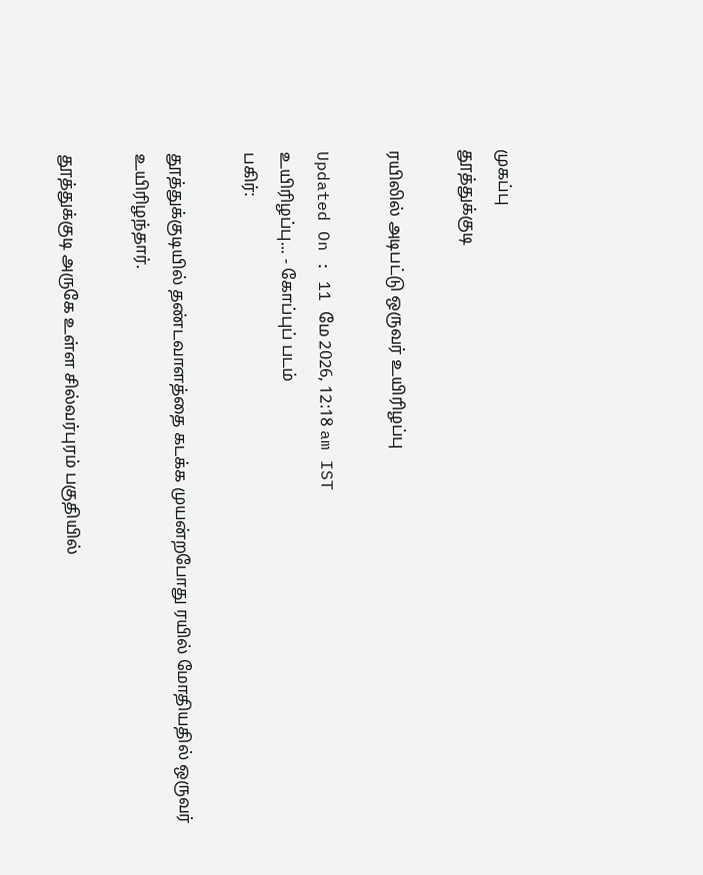முகப்பு
தூத்துக்குடி

ரயிலில் அடிபட்டு ஒருவர் உயிரிழப்பு

Updated On : 11 மே 2026, 12:18 am IST
உயிரிழப்பு... - கோப்புப் படம்
பகிர்:

தூத்துக்குடியில் தண்டவாளத்தை கடக்க முயன்றபோது ரயில் மோதியதில் ஒருவர் உயிரிழந்தார்.

தூத்துக்குடி அருகே உள்ள சில்வர்புரம் பகுதியில்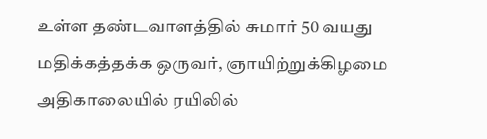உள்ள தண்டவாளத்தில் சுமார் 50 வயது மதிக்கத்தக்க ஒருவர், ஞாயிற்றுக்கிழமை அதிகாலையில் ரயிலில்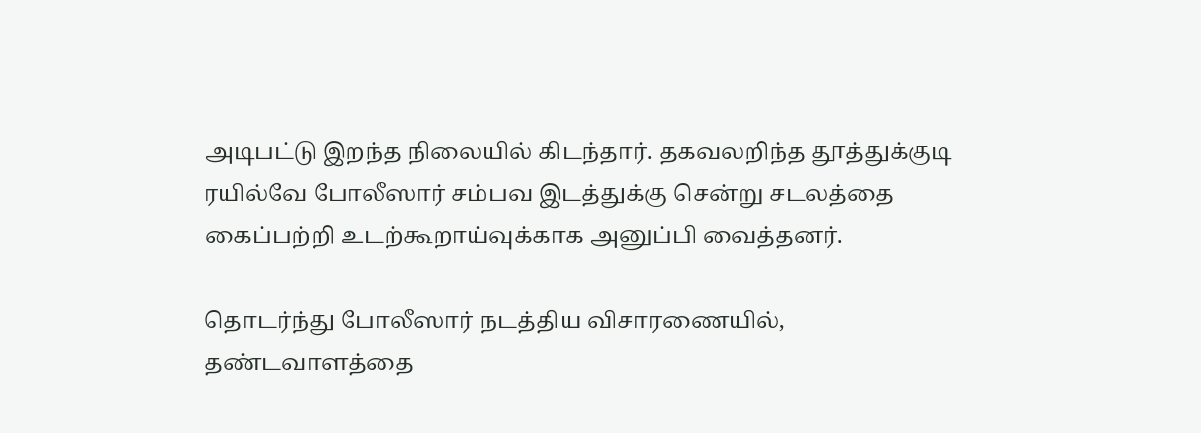அடிபட்டு இறந்த நிலையில் கிடந்தார். தகவலறிந்த தூத்துக்குடி ரயில்வே போலீஸார் சம்பவ இடத்துக்கு சென்று சடலத்தை கைப்பற்றி உடற்கூறாய்வுக்காக அனுப்பி வைத்தனர்.

தொடர்ந்து போலீஸார் நடத்திய விசாரணையில், தண்டவாளத்தை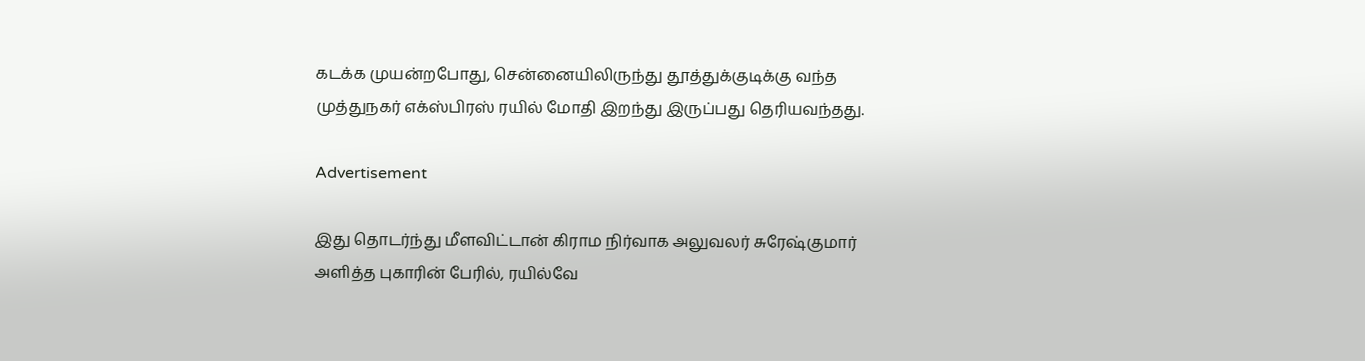கடக்க முயன்றபோது, சென்னையிலிருந்து தூத்துக்குடிக்கு வந்த முத்துநகர் எக்ஸ்பிரஸ் ரயில் மோதி இறந்து இருப்பது தெரியவந்தது.

Advertisement

இது தொடர்ந்து மீளவிட்டான் கிராம நிர்வாக அலுவலர் சுரேஷ்குமார் அளித்த புகாரின் பேரில், ரயில்வே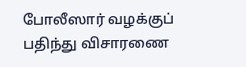போலீஸார் வழக்குப் பதிந்து விசாரணை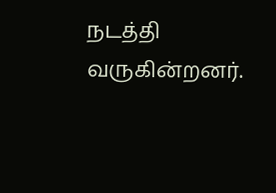நடத்தி வருகின்றனர்.